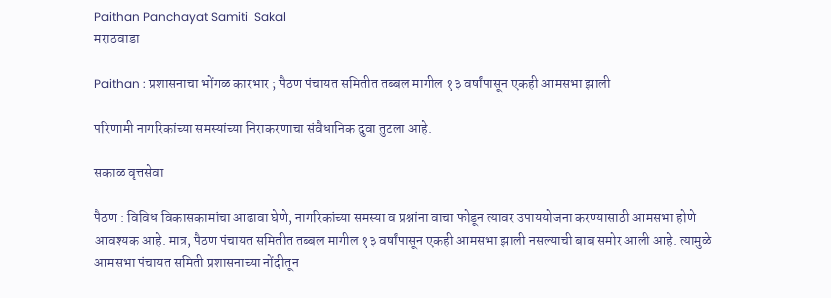Paithan Panchayat Samiti  Sakal
मराठवाडा

Paithan : प्रशासनाचा भोंगळ कारभार ; पैठण पंचायत समितीत तब्बल मागील १३ वर्षांपासून एकही आमसभा झाली

परिणामी नागरिकांच्या समस्यांच्या निराकरणाचा संवैधानिक दुवा तुटला आहे.

सकाळ वृत्तसेवा

पैठण : विविध विकासकामांचा आढावा घेणे, नागरिकांच्या समस्या व प्रश्नांना वाचा फोडून त्यावर उपाययोजना करण्यासाठी आमसभा होणे आवश्यक आहे. मात्र, पैठण पंचायत समितीत तब्बल मागील १३ वर्षांपासून एकही आमसभा झाली नसल्याची बाब समोर आली आहे. त्यामुळे आमसभा पंचायत समिती प्रशासनाच्या नोंदीतून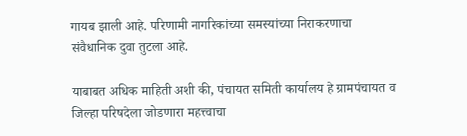गायब झाली आहे. परिणामी नागरिकांच्या समस्यांच्या निराकरणाचा संवैधानिक दुवा तुटला आहे.

याबाबत अधिक माहिती अशी की, पंचायत समिती कार्यालय हे ग्रामपंचायत व जिल्हा परिषदेला जोडणारा महत्त्वाचा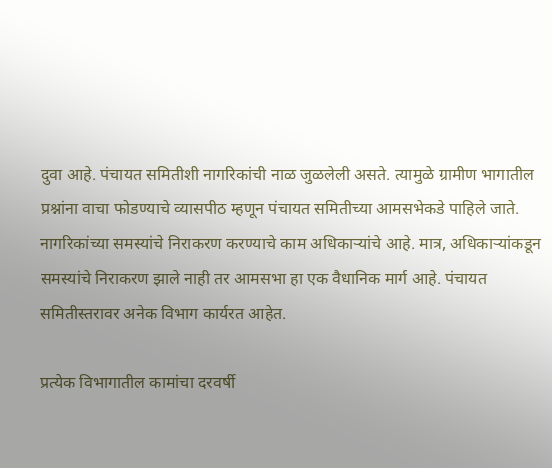दुवा आहे. पंचायत समितीशी नागरिकांची नाळ जुळलेली असते. त्यामुळे ग्रामीण भागातील प्रश्नांना वाचा फोडण्याचे व्यासपीठ म्हणून पंचायत समितीच्या आमसभेकडे पाहिले जाते. नागरिकांच्या समस्यांचे निराकरण करण्याचे काम अधिकाऱ्यांचे आहे. मात्र, अधिकाऱ्यांकडून समस्यांचे निराकरण झाले नाही तर आमसभा हा एक वैधानिक मार्ग आहे. पंचायत समितीस्तरावर अनेक विभाग कार्यरत आहेत.

प्रत्येक विभागातील कामांचा दरवर्षी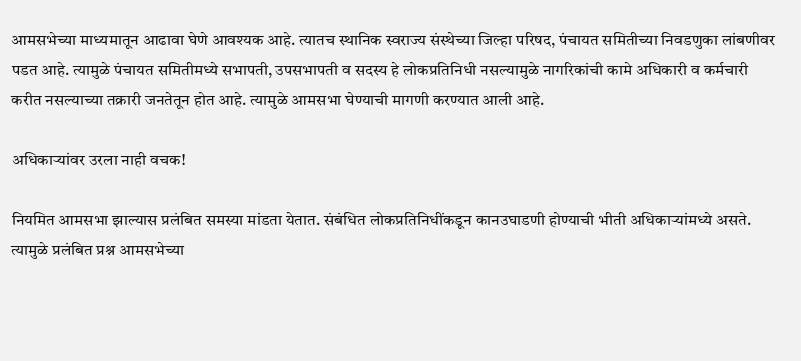आमसभेच्या माध्यमातून आढावा घेणे आवश्यक आहे. त्यातच स्थानिक स्वराज्य संस्थेच्या जिल्हा परिषद, पंचायत समितीच्या निवडणुका लांबणीवर पडत आहे. त्यामुळे पंचायत समितीमध्ये सभापती, उपसभापती व सदस्य हे लोकप्रतिनिधी नसल्यामुळे नागरिकांची कामे अधिकारी व कर्मचारी करीत नसल्याच्या तक्रारी जनतेतून होत आहे. त्यामुळे आमसभा घेण्याची मागणी करण्यात आली आहे.

अधिकाऱ्यांवर उरला नाही वचक!

नियमित आमसभा झाल्यास प्रलंबित समस्या मांडता येतात. संबंधित लोकप्रतिनिधींकडून कानउघाडणी होण्याची भीती अधिकाऱ्यांमध्ये असते. त्यामुळे प्रलंबित प्रश्न आमसभेच्या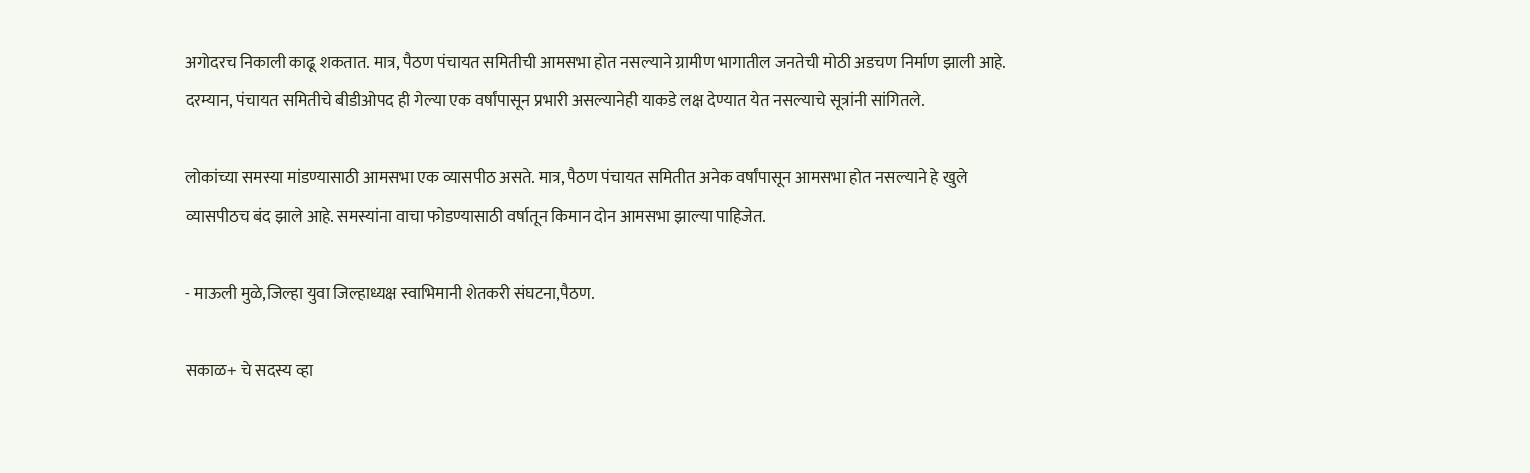अगोदरच निकाली काढू शकतात. मात्र, पैठण पंचायत समितीची आमसभा होत नसल्याने ग्रामीण भागातील जनतेची मोठी अडचण निर्माण झाली आहे. दरम्यान, पंचायत समितीचे बीडीओपद ही गेल्या एक वर्षांपासून प्रभारी असल्यानेही याकडे लक्ष देण्यात येत नसल्याचे सूत्रांनी सांगितले.

लोकांच्या समस्या मांडण्यासाठी आमसभा एक व्यासपीठ असते. मात्र, पैठण पंचायत समितीत अनेक वर्षांपासून आमसभा होत नसल्याने हे खुले व्यासपीठच बंद झाले आहे. समस्यांना वाचा फोडण्यासाठी वर्षातून किमान दोन आमसभा झाल्या पाहिजेत.

- माऊली मुळे,जिल्हा युवा जिल्हाध्यक्ष स्वाभिमानी शेतकरी संघटना,पैठण.

सकाळ+ चे सदस्य व्हा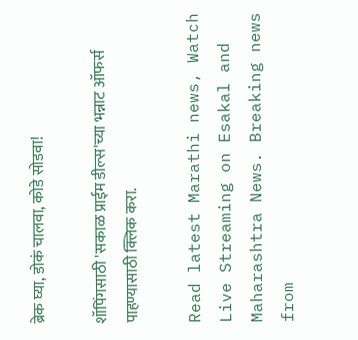ब्रेक घ्या, डोकं चालवा, कोडे सोडवा!

शॉपिंगसाठी 'सकाळ प्राईम डील्स'च्या भन्नाट ऑफर्स पाहण्यासाठी क्लिक करा.

Read latest Marathi news, Watch Live Streaming on Esakal and Maharashtra News. Breaking news from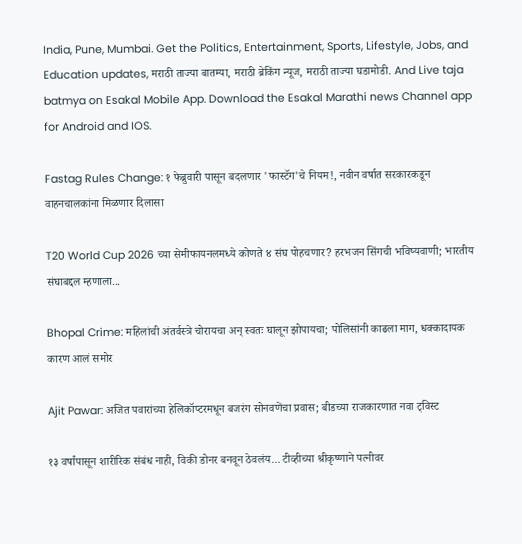India, Pune, Mumbai. Get the Politics, Entertainment, Sports, Lifestyle, Jobs, and Education updates, मराठी ताज्या बातम्या, मराठी ब्रेकिंग न्यूज, मराठी ताज्या घडामोडी. And Live taja batmya on Esakal Mobile App. Download the Esakal Marathi news Channel app for Android and IOS.

Fastag Rules Change: १ फेब्रुवारी पासून बदलणार 'फास्टॅग'चे नियम!, नवीन वर्षात सरकारकडून वाहनचालकांना मिळणार दिलासा

T20 World Cup 2026 च्या सेमीफायनलमध्ये कोणते ४ संघ पोहचणार? हरभजन सिंगची भविष्यवाणी; भारतीय संघाबद्दल म्हणाला...

Bhopal Crime: महिलांची अंतर्वस्त्रे चोरायचा अन् स्वतः घालून झोपायचा; पोलिसांनी काढला माग, धक्कादायक कारण आलं समोर

Ajit Pawar: अजित पवारांच्या हेलिकॉप्टरमधून बजरंग सोनवणेंचा प्रवास; बीडच्या राजकारणात नवा ट्विस्ट

१३ वर्षांपासून शारीरिक संबंध नाही, विकी डोनर बनवून ठेवलंय... टीव्हीच्या श्रीकृष्णाने पत्नीवर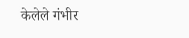केलेले गंभीर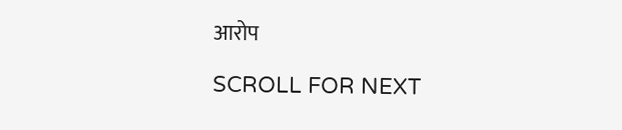आरोप

SCROLL FOR NEXT